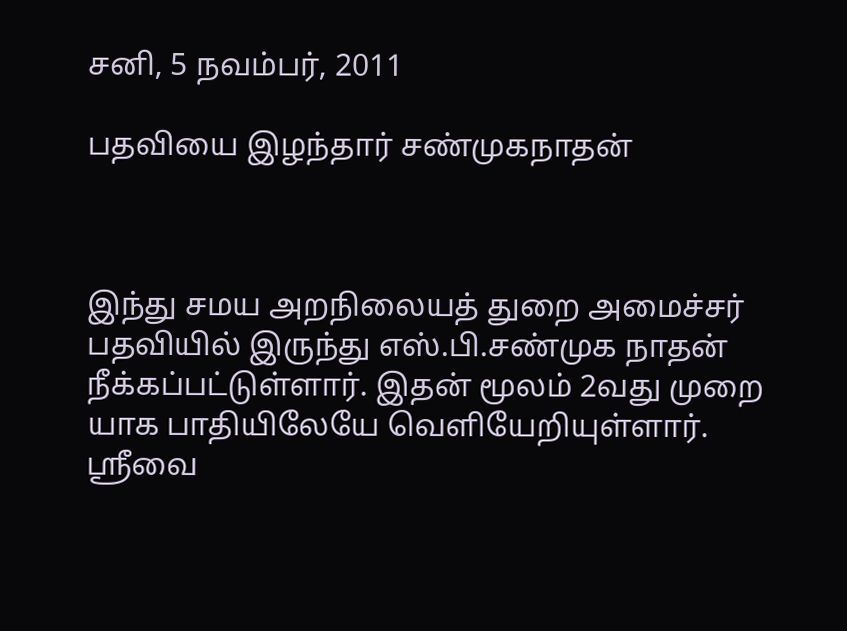சனி, 5 நவம்பர், 2011

பதவியை இழந்தார் சண்முகநாதன்



இந்து சமய அறநிலையத் துறை அமைச்சர் பதவியில் இருந்து எஸ்.பி.சண்முக நாதன் நீக்கப்பட்டுள்ளார். இதன் மூலம் 2வது முறை யாக பாதியிலேயே வெளியேறியுள்ளார். ஸ்ரீவை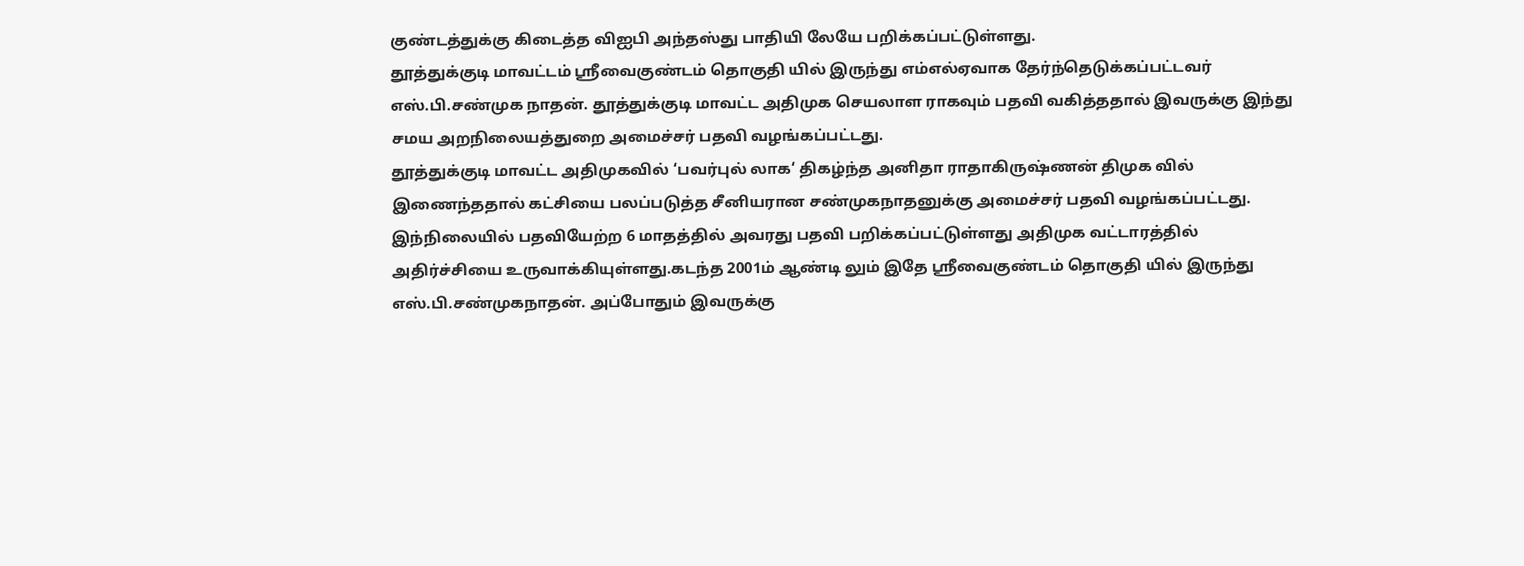குண்டத்துக்கு கிடைத்த விஐபி அந்தஸ்து பாதியி லேயே பறிக்கப்பட்டுள்ளது.
தூத்துக்குடி மாவட்டம் ஸ்ரீவைகுண்டம் தொகுதி யில் இருந்து எம்எல்ஏவாக தேர்ந்தெடுக்கப்பட்டவர் எஸ்.பி.சண்முக நாதன். தூத்துக்குடி மாவட்ட அதிமுக செயலாள ராகவும் பதவி வகித்ததால் இவருக்கு இந்து சமய அறநிலையத்துறை அமைச்சர் பதவி வழங்கப்பட்டது.
தூத்துக்குடி மாவட்ட அதிமுகவில் ‘பவர்புல் லாக‘ திகழ்ந்த அனிதா ராதாகிருஷ்ணன் திமுக வில் இணைந்ததால் கட்சியை பலப்படுத்த சீனியரான சண்முகநாதனுக்கு அமைச்சர் பதவி வழங்கப்பட்டது. இந்நிலையில் பதவியேற்ற 6 மாதத்தில் அவரது பதவி பறிக்கப்பட்டுள்ளது அதிமுக வட்டாரத்தில் அதிர்ச்சியை உருவாக்கியுள்ளது.கடந்த 2001ம் ஆண்டி லும் இதே ஸ்ரீவைகுண்டம் தொகுதி யில் இருந்து எஸ்.பி.சண்முகநாதன். அப்போதும் இவருக்கு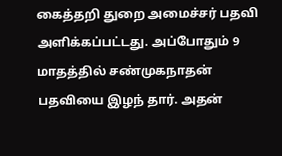கைத்தறி துறை அமைச்சர் பதவி அளிக்கப்பட்டது. அப்போதும் 9 மாதத்தில் சண்முகநாதன் பதவியை இழந் தார். அதன்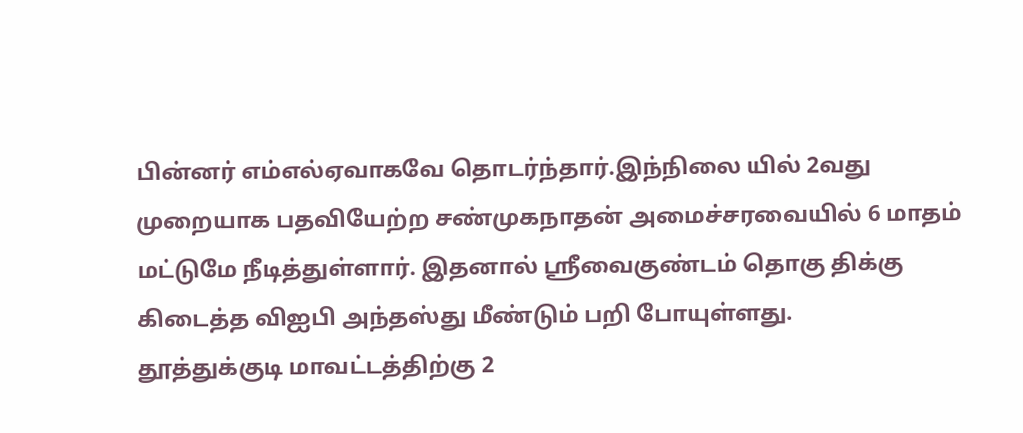பின்னர் எம்எல்ஏவாகவே தொடர்ந்தார்.இந்நிலை யில் 2வது முறையாக பதவியேற்ற சண்முகநாதன் அமைச்சரவையில் 6 மாதம் மட்டுமே நீடித்துள்ளார். இதனால் ஸ்ரீவைகுண்டம் தொகு திக்கு கிடைத்த விஐபி அந்தஸ்து மீண்டும் பறி போயுள்ளது.
தூத்துக்குடி மாவட்டத்திற்கு 2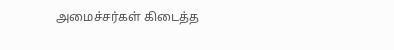அமைச்சர்கள் கிடைத்த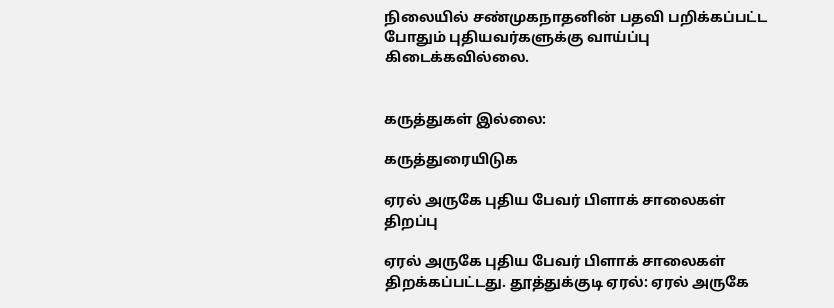நிலையில் சண்முகநாதனின் பதவி பறிக்கப்பட்ட போதும் புதியவர்களுக்கு வாய்ப்பு கிடைக்கவில்லை.


கருத்துகள் இல்லை:

கருத்துரையிடுக

ஏரல் அருகே புதிய பேவர் பிளாக் சாலைகள் திறப்பு

ஏரல் அருகே புதிய பேவர் பிளாக் சாலைகள் திறக்கப்பட்டது. தூத்துக்குடி ஏரல்: ஏரல் அருகே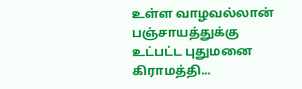உள்ள வாழவல்லான் பஞ்சாயத்துக்கு உட்பட்ட புதுமனை கிராமத்தி...